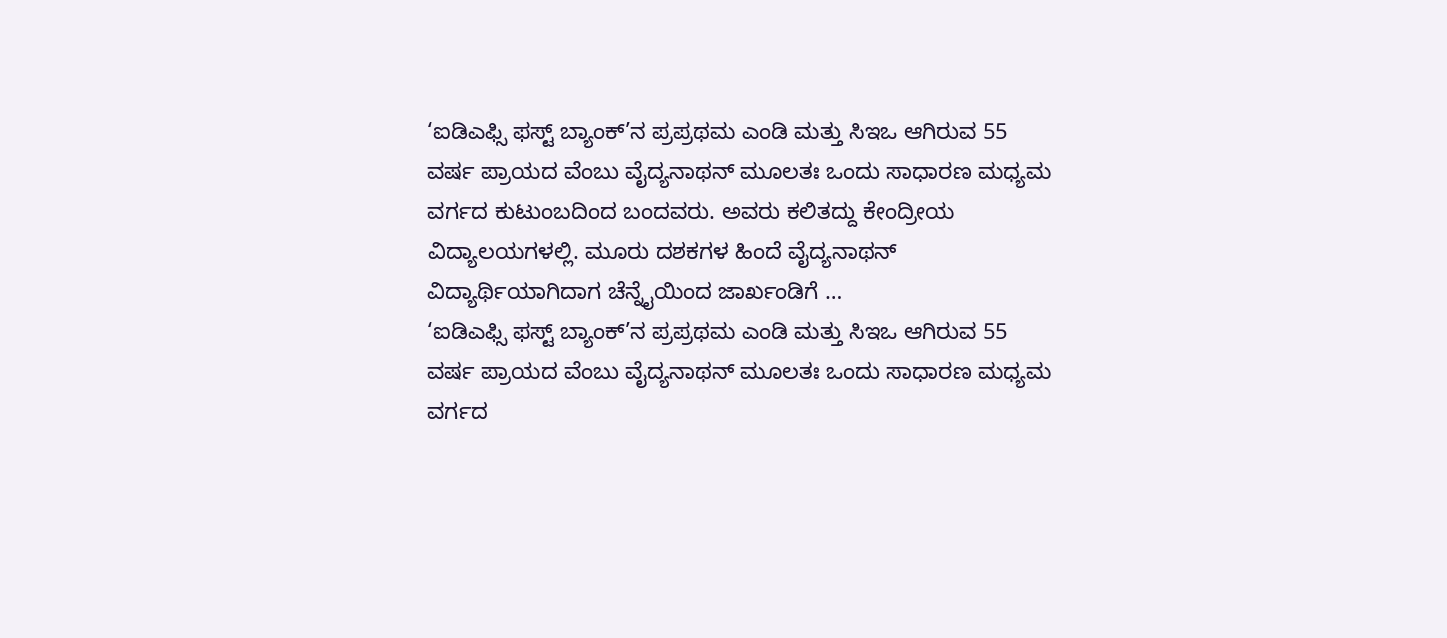‘ಐಡಿಎಫ್ಸಿ ಫಸ್ಟ್ ಬ್ಯಾಂಕ್’ನ ಪ್ರಪ್ರಥಮ ಎಂಡಿ ಮತ್ತು ಸಿಇಒ ಆಗಿರುವ 55 ವರ್ಷ ಪ್ರಾಯದ ವೆಂಬು ವೈದ್ಯನಾಥನ್ ಮೂಲತಃ ಒಂದು ಸಾಧಾರಣ ಮಧ್ಯಮ ವರ್ಗದ ಕುಟುಂಬದಿಂದ ಬಂದವರು. ಅವರು ಕಲಿತದ್ದು ಕೇಂದ್ರೀಯ ವಿದ್ಯಾಲಯಗಳಲ್ಲಿ. ಮೂರು ದಶಕಗಳ ಹಿಂದೆ ವೈದ್ಯನಾಥನ್ ವಿದ್ಯಾರ್ಥಿಯಾಗಿದಾಗ ಚೆನ್ನೈಯಿಂದ ಜಾರ್ಖಂಡಿಗೆ …
‘ಐಡಿಎಫ್ಸಿ ಫಸ್ಟ್ ಬ್ಯಾಂಕ್’ನ ಪ್ರಪ್ರಥಮ ಎಂಡಿ ಮತ್ತು ಸಿಇಒ ಆಗಿರುವ 55 ವರ್ಷ ಪ್ರಾಯದ ವೆಂಬು ವೈದ್ಯನಾಥನ್ ಮೂಲತಃ ಒಂದು ಸಾಧಾರಣ ಮಧ್ಯಮ ವರ್ಗದ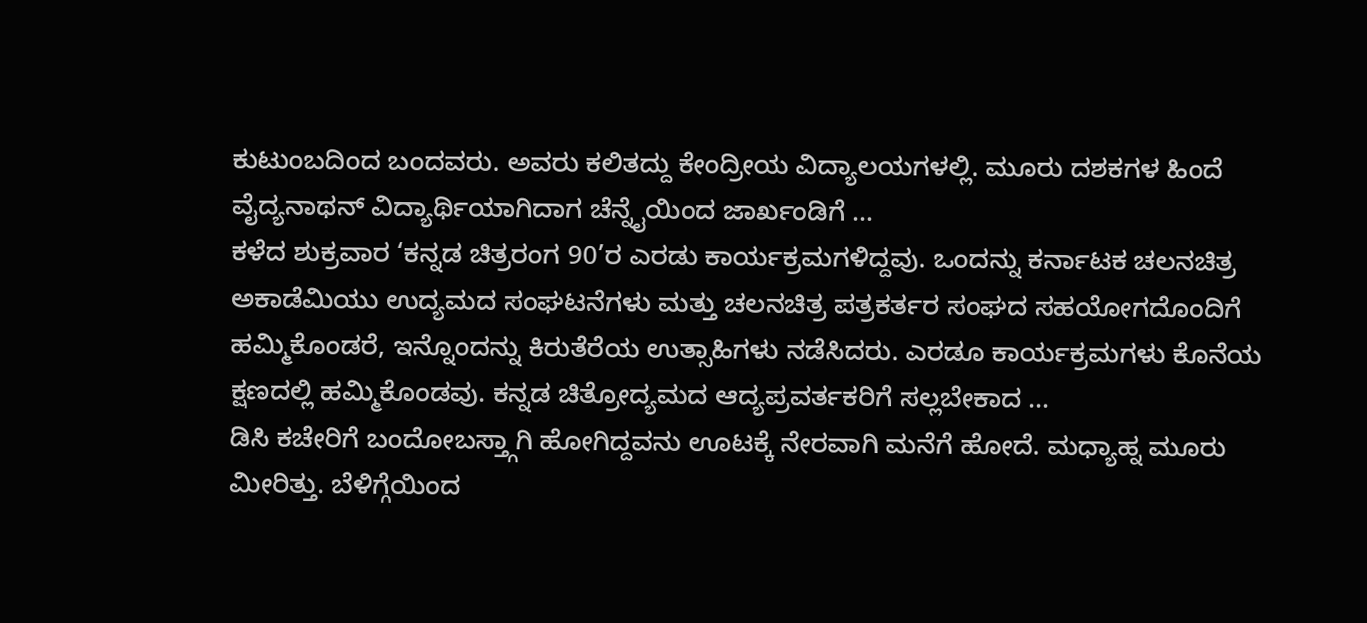ಕುಟುಂಬದಿಂದ ಬಂದವರು. ಅವರು ಕಲಿತದ್ದು ಕೇಂದ್ರೀಯ ವಿದ್ಯಾಲಯಗಳಲ್ಲಿ. ಮೂರು ದಶಕಗಳ ಹಿಂದೆ ವೈದ್ಯನಾಥನ್ ವಿದ್ಯಾರ್ಥಿಯಾಗಿದಾಗ ಚೆನ್ನೈಯಿಂದ ಜಾರ್ಖಂಡಿಗೆ …
ಕಳೆದ ಶುಕ್ರವಾರ ‘ಕನ್ನಡ ಚಿತ್ರರಂಗ 90’ರ ಎರಡು ಕಾರ್ಯಕ್ರಮಗಳಿದ್ದವು. ಒಂದನ್ನು ಕರ್ನಾಟಕ ಚಲನಚಿತ್ರ ಅಕಾಡೆಮಿಯು ಉದ್ಯಮದ ಸಂಘಟನೆಗಳು ಮತ್ತು ಚಲನಚಿತ್ರ ಪತ್ರಕರ್ತರ ಸಂಘದ ಸಹಯೋಗದೊಂದಿಗೆ ಹಮ್ಮಿಕೊಂಡರೆ, ಇನ್ನೊಂದನ್ನು ಕಿರುತೆರೆಯ ಉತ್ಸಾಹಿಗಳು ನಡೆಸಿದರು. ಎರಡೂ ಕಾರ್ಯಕ್ರಮಗಳು ಕೊನೆಯ ಕ್ಷಣದಲ್ಲಿ ಹಮ್ಮಿಕೊಂಡವು. ಕನ್ನಡ ಚಿತ್ರೋದ್ಯಮದ ಆದ್ಯಪ್ರವರ್ತಕರಿಗೆ ಸಲ್ಲಬೇಕಾದ …
ಡಿಸಿ ಕಚೇರಿಗೆ ಬಂದೋಬಸ್ತ್ಗಾಗಿ ಹೋಗಿದ್ದವನು ಊಟಕ್ಕೆ ನೇರವಾಗಿ ಮನೆಗೆ ಹೋದೆ. ಮಧ್ಯಾಹ್ನ ಮೂರು ಮೀರಿತ್ತು. ಬೆಳಿಗ್ಗೆಯಿಂದ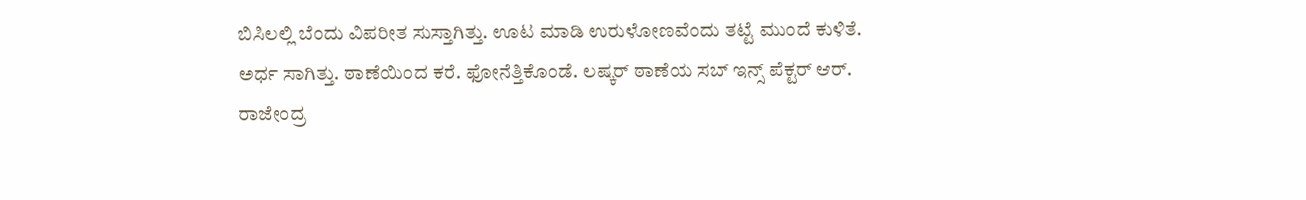ಬಿಸಿಲಲ್ಲಿ ಬೆಂದು ವಿಪರೀತ ಸುಸ್ತಾಗಿತ್ತು. ಊಟ ಮಾಡಿ ಉರುಳೋಣವೆಂದು ತಟ್ಟೆ ಮುಂದೆ ಕುಳಿತೆ. ಅರ್ಧ ಸಾಗಿತ್ತು. ಠಾಣೆಯಿಂದ ಕರೆ. ಫೋನೆತ್ತಿಕೊಂಡೆ. ಲಷ್ಕರ್ ಠಾಣೆಯ ಸಬ್ ಇನ್ಸ್ ಪೆಕ್ಟರ್ ಆರ್. ರಾಜೇಂದ್ರ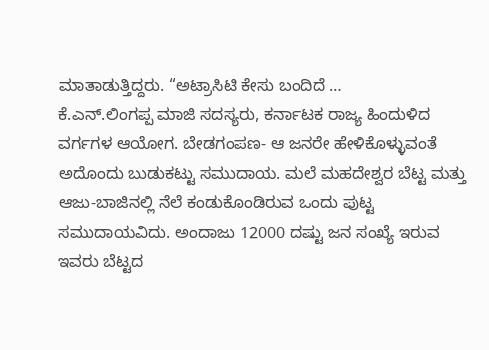ಮಾತಾಡುತ್ತಿದ್ದರು. “ಅಟ್ರಾಸಿಟಿ ಕೇಸು ಬಂದಿದೆ …
ಕೆ.ಎನ್.ಲಿಂಗಪ್ಪ ಮಾಜಿ ಸದಸ್ಯರು, ಕರ್ನಾಟಕ ರಾಜ್ಯ ಹಿಂದುಳಿದ ವರ್ಗಗಳ ಆಯೋಗ. ಬೇಡಗಂಪಣ- ಆ ಜನರೇ ಹೇಳಿಕೊಳ್ಳುವಂತೆ ಅದೊಂದು ಬುಡುಕಟ್ಟು ಸಮುದಾಯ. ಮಲೆ ಮಹದೇಶ್ವರ ಬೆಟ್ಟ ಮತ್ತು ಆಜು-ಬಾಜಿನಲ್ಲಿ ನೆಲೆ ಕಂಡುಕೊಂಡಿರುವ ಒಂದು ಪುಟ್ಟ ಸಮುದಾಯವಿದು. ಅಂದಾಜು 12000 ದಷ್ಟು ಜನ ಸಂಖ್ಯೆ ಇರುವ ಇವರು ಬೆಟ್ಟದ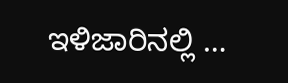ಇಳಿಜಾರಿನಲ್ಲಿ …